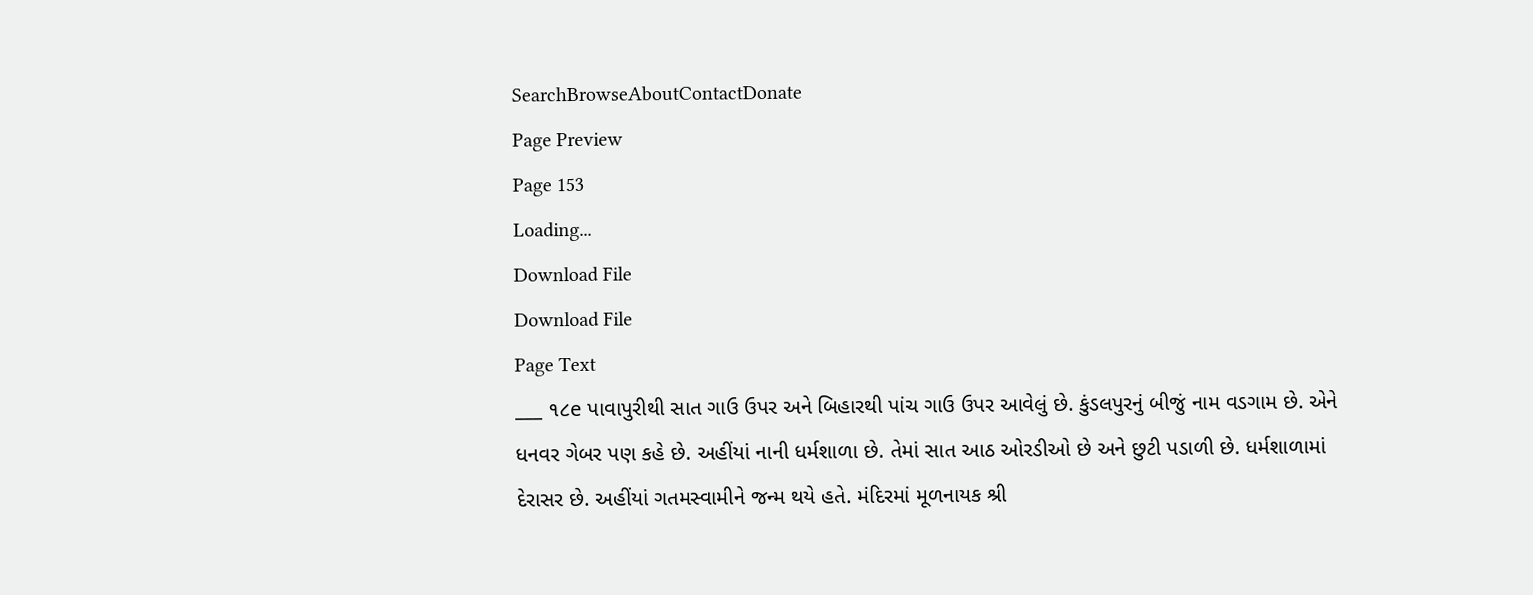SearchBrowseAboutContactDonate
Page Preview
Page 153
Loading...
Download File
Download File
Page Text
___ ૧૮e પાવાપુરીથી સાત ગાઉ ઉપર અને બિહારથી પાંચ ગાઉ ઉપર આવેલું છે. કુંડલપુરનું બીજું નામ વડગામ છે. એને ધનવર ગેબર પણ કહે છે. અહીંયાં નાની ધર્મશાળા છે. તેમાં સાત આઠ ઓરડીઓ છે અને છુટી પડાળી છે. ધર્મશાળામાં દેરાસર છે. અહીંયાં ગતમસ્વામીને જન્મ થયે હતે. મંદિરમાં મૂળનાયક શ્રી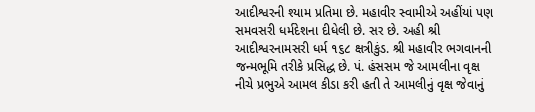આદીશ્વરની શ્યામ પ્રતિમા છે. મહાવીર સ્વામીએ અહીંયાં પણ સમવસરી ધર્મદેશના દીધેલી છે. સર છે. અહી શ્રી આદીશ્વરનામસરી ધર્મ ૧૬૮ ક્ષત્રીકુંડ. શ્રી મહાવીર ભગવાનની જન્મભૂમિ તરીકે પ્રસિદ્ધ છે. પં. હંસસમ જે આમલીના વૃક્ષ નીચે પ્રભુએ આમલ કીડા કરી હતી તે આમલીનું વૃક્ષ જેવાનું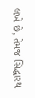લખે છે, તેમજ સિદ્ધારથ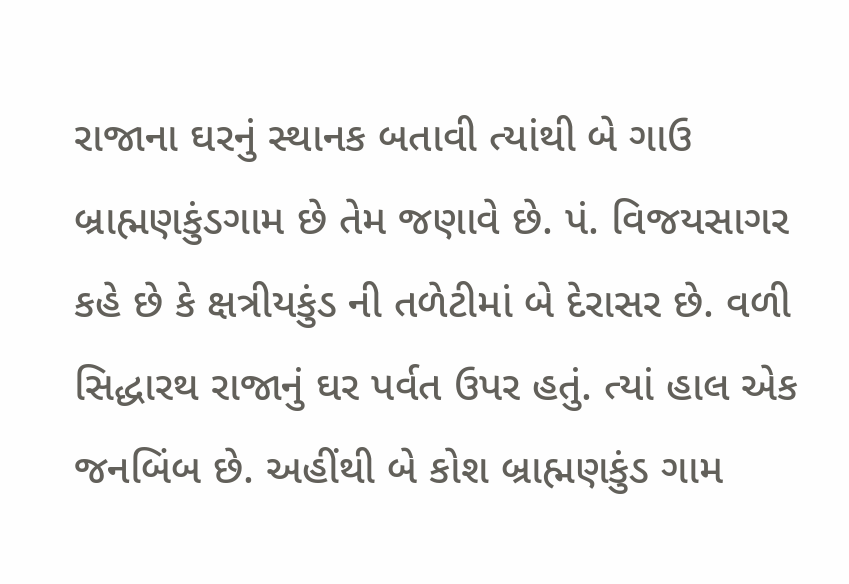રાજાના ઘરનું સ્થાનક બતાવી ત્યાંથી બે ગાઉ બ્રાહ્મણકુંડગામ છે તેમ જણાવે છે. પં. વિજયસાગર કહે છે કે ક્ષત્રીયકુંડ ની તળેટીમાં બે દેરાસર છે. વળી સિદ્ધારથ રાજાનું ઘર પર્વત ઉપર હતું. ત્યાં હાલ એક જનબિંબ છે. અહીંથી બે કોશ બ્રાહ્મણકુંડ ગામ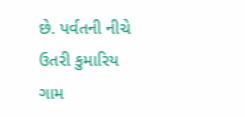છે. પર્વતની નીચે ઉતરી કુમારિય ગામ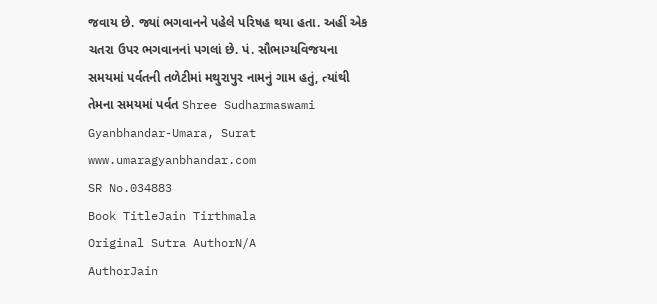જવાય છે. જ્યાં ભગવાનને પહેલે પરિષહ થયા હતા. અહીં એક ચતરા ઉપર ભગવાનનાં પગલાં છે. પં. સૌભાગ્યવિજયના સમયમાં પર્વતની તળેટીમાં મથુરાપુર નામનું ગામ હતું, ત્યાંથી તેમના સમયમાં પર્વત Shree Sudharmaswami Gyanbhandar-Umara, Surat www.umaragyanbhandar.com
SR No.034883
Book TitleJain Tirthmala
Original Sutra AuthorN/A
AuthorJain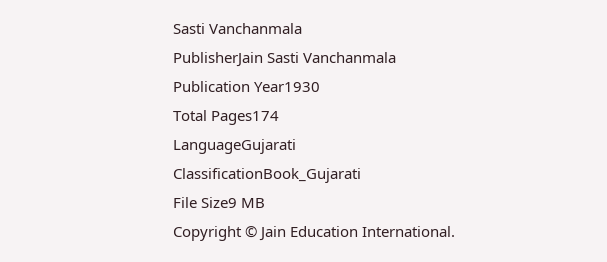Sasti Vanchanmala
PublisherJain Sasti Vanchanmala
Publication Year1930
Total Pages174
LanguageGujarati
ClassificationBook_Gujarati
File Size9 MB
Copyright © Jain Education International.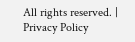All rights reserved. | Privacy Policy